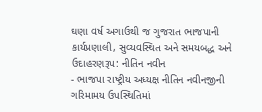ઘણા વર્ષ અગાઉથી જ ગુજરાત ભાજપાની કાર્યપ્રણાલી, સુવ્યવસ્થિત અને સમયબદ્ધ અને ઉદાહરણરૂપ: નીતિન નવીન
- ભાજપા રાષ્ટ્રીય અધ્યક્ષ નીતિન નવીનજીની ગરિમામય ઉપસ્થિતિમાં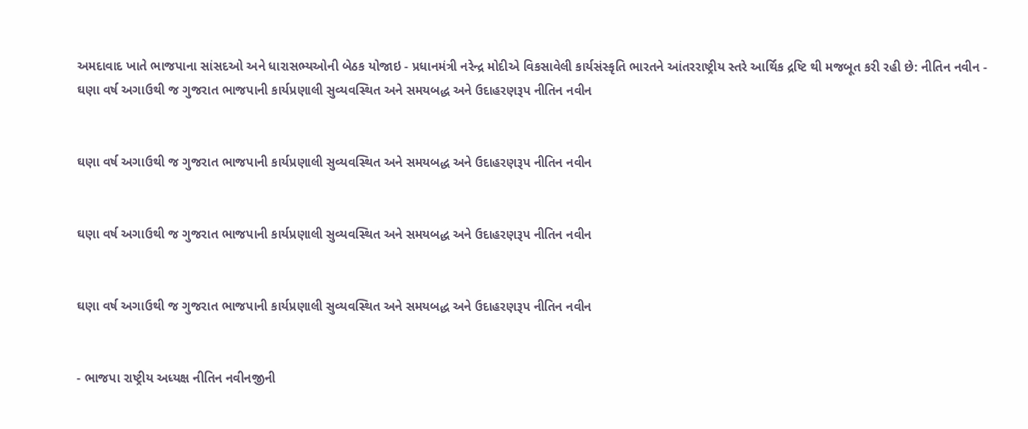અમદાવાદ ખાતે ભાજપાના સાંસદઓ અને ધારાસભ્યઓની બેઠક યોજાઇ - પ્રધાનમંત્રી નરેન્દ્ર મોદીએ વિકસાવેલી કાર્યસંસ્કૃતિ ભારતને આંતરરાષ્ટ્રીય સ્તરે આર્થિક દ્રષ્ટિ થી મજબૂત કરી રહી છે: નીતિન નવીન -
ઘણા વર્ષ અગાઉથી જ ગુજરાત ભાજપાની કાર્યપ્રણાલી સુવ્યવસ્થિત અને સમયબદ્ધ અને ઉદાહરણરૂપ નીતિન નવીન


ઘણા વર્ષ અગાઉથી જ ગુજરાત ભાજપાની કાર્યપ્રણાલી સુવ્યવસ્થિત અને સમયબદ્ધ અને ઉદાહરણરૂપ નીતિન નવીન


ઘણા વર્ષ અગાઉથી જ ગુજરાત ભાજપાની કાર્યપ્રણાલી સુવ્યવસ્થિત અને સમયબદ્ધ અને ઉદાહરણરૂપ નીતિન નવીન


ઘણા વર્ષ અગાઉથી જ ગુજરાત ભાજપાની કાર્યપ્રણાલી સુવ્યવસ્થિત અને સમયબદ્ધ અને ઉદાહરણરૂપ નીતિન નવીન


- ભાજપા રાષ્ટ્રીય અધ્યક્ષ નીતિન નવીનજીની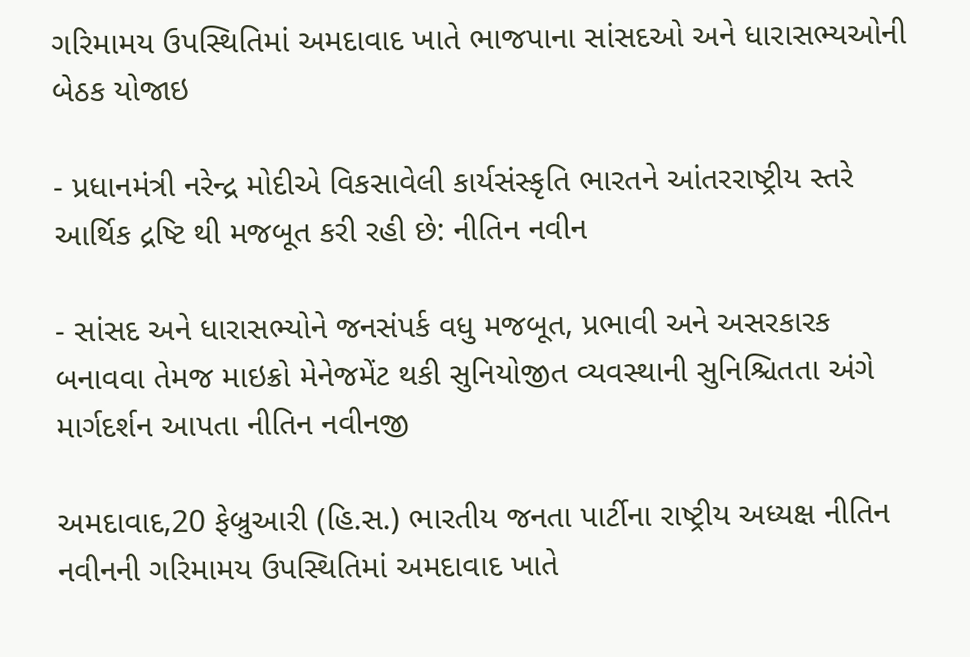ગરિમામય ઉપસ્થિતિમાં અમદાવાદ ખાતે ભાજપાના સાંસદઓ અને ધારાસભ્યઓની બેઠક યોજાઇ

- પ્રધાનમંત્રી નરેન્દ્ર મોદીએ વિકસાવેલી કાર્યસંસ્કૃતિ ભારતને આંતરરાષ્ટ્રીય સ્તરે આર્થિક દ્રષ્ટિ થી મજબૂત કરી રહી છે: નીતિન નવીન

- સાંસદ અને ધારાસભ્યોને જનસંપર્ક વધુ મજબૂત, પ્રભાવી અને અસરકારક બનાવવા તેમજ માઇક્રો મેનેજમેંટ થકી સુનિયોજીત વ્યવસ્થાની સુનિશ્ચિતતા અંગે માર્ગદર્શન આપતા નીતિન નવીનજી

અમદાવાદ,20 ફેબ્રુઆરી (હિ.સ.) ભારતીય જનતા પાર્ટીના રાષ્ટ્રીય અધ્યક્ષ નીતિન નવીનની ગરિમામય ઉપસ્થિતિમાં અમદાવાદ ખાતે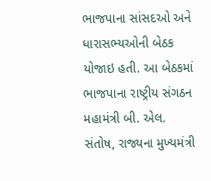ભાજપાના સાંસદઓ અને ધારાસભ્યઓની બેઠક યોજાઇ હતી. આ બેઠકમાં ભાજપાના રાષ્ટ્રીય સંગઠન મહામંત્રી બી. એલ. સંતોષ, રાજ્યના મુખ્યમંત્રી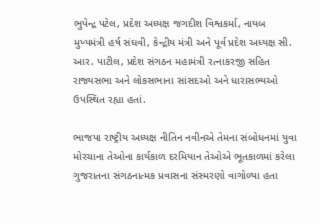ભુપેન્દ્ર પટેલ, પ્રદેશ અધ્યક્ષ જગદીશ વિશ્વકર્મા, નાયબ મુખ્યમંત્રી હર્ષ સંઘવી, કેન્દ્રીય મંત્રી અને પૂર્વ પ્રદેશ અધ્યક્ષ સી. આર. પાટીલ, પ્રદેશ સંગઠન મહામંત્રી રત્નાકરજી સહિત રાજ્યસભા અને લોકસભાના સાંસદઓ અને ધારાસભ્યઓ ઉપસ્થિત રહ્યા હતાં.

ભાજપા રાષ્ટ્રીય અધ્યક્ષ નીતિન નવીનએ તેમના સંબોધનમાં યુવા મોરચાના તેઓના કાર્યકાળ દરમિયાન તેઓએ ભૂતકાળમાં કરેલા ગુજરાતના સંગઠનાત્મક પ્રવાસના સંસ્મરણો વાગોળ્યા હતા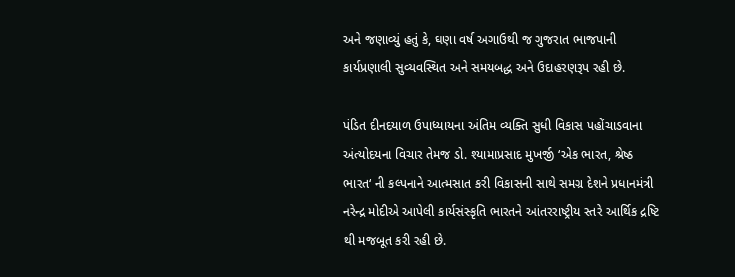અને જણાવ્યું હતું કે, ઘણા વર્ષ અગાઉથી જ ગુજરાત ભાજપાની કાર્યપ્રણાલી સુવ્યવસ્થિત અને સમયબદ્ધ અને ઉદાહરણરૂપ રહી છે.

પંડિત દીનદયાળ ઉપાધ્યાયના અંતિમ વ્યક્તિ સુધી વિકાસ પહોંચાડવાના અંત્યોદયના વિચાર તેમજ ડો. શ્યામાપ્રસાદ મુખર્જી ‘એક ભારત, શ્રેષ્ઠ ભારત‘ ની કલ્પનાને આત્મસાત કરી વિકાસની સાથે સમગ્ર દેશને પ્રધાનમંત્રી નરેન્દ્ર મોદીએ આપેલી કાર્યસંસ્કૃતિ ભારતને આંતરરાષ્ટ્રીય સ્તરે આર્થિક દ્રષ્ટિ થી મજબૂત કરી રહી છે.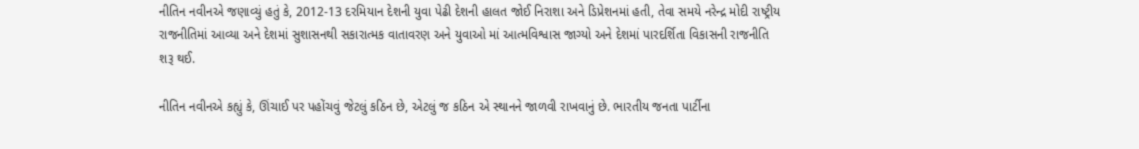નીતિન નવીનએ જણાવ્યું હતું કે, 2012-13 દરમિયાન દેશની યુવા પેઢી દેશની હાલત જોઈ નિરાશા અને ડિપ્રેશનમાં હતી, તેવા સમયે નરેન્દ્ર મોદી રાષ્ટ્રીય રાજનીતિમાં આવ્યા અને દેશમાં સુશાસનથી સકારાત્મક વાતાવરણ અને યુવાઓ માં આત્મવિશ્વાસ જાગ્યો અને દેશમાં પારદર્શિતા વિકાસની રાજનીતિ શરૂ થઈ.

નીતિન નવીનએ કહ્યું કે, ઊંચાઈ પર પહોંચવું જેટલું કઠિન છે, એટલું જ કઠિન એ સ્થાનને જાળવી રાખવાનું છે. ભારતીય જનતા પાર્ટીના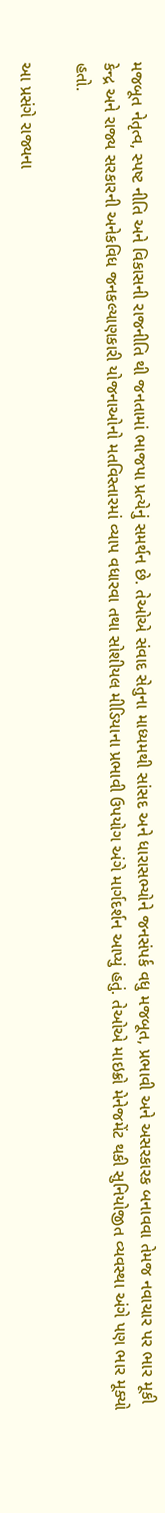મજબૂત નેતૃત્વ, સ્પષ્ટ નીતિ અને વિકાસની રાજનીતિ થી જનતામાં ભાજપા પ્રત્યેનું સમર્થન છે. તેઓએ સંવાદ સેતુના માધ્યમથી સાંસદ અને ધારાસભ્યોને જનસંપર્ક વધુ મજબૂત, પ્રભાવી અને અસરકારક બનાવવા તેમજ નવાચાર પર ભાર મૂકી કેન્દ્ર અને રાજ્ય સરકારની અનેકવિધ જનકલ્યાણકારી યોજનાઓનો મતવિસ્તારમાં વ્યાપ વધારવા તથા સોશીયલ મીડિયાના પ્રભાવી ઉપયોગ અંગે માર્ગદર્શન આપ્યું હતું. તેઓએ માઇક્રો મેનેજમેંટ થકી સુનિયોજીત વ્યવસ્થા અંગે પણ ભાર મૂક્યો હતો.

આ પ્રસંગે રાજ્યના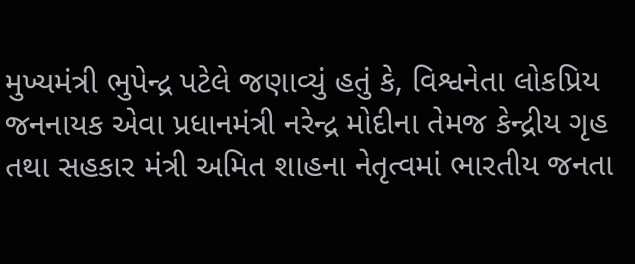મુખ્યમંત્રી ભુપેન્દ્ર પટેલે જણાવ્યું હતું કે, વિશ્વનેતા લોકપ્રિય જનનાયક એવા પ્રધાનમંત્રી નરેન્દ્ર મોદીના તેમજ કેન્દ્રીય ગૃહ તથા સહકાર મંત્રી અમિત શાહના નેતૃત્વમાં ભારતીય જનતા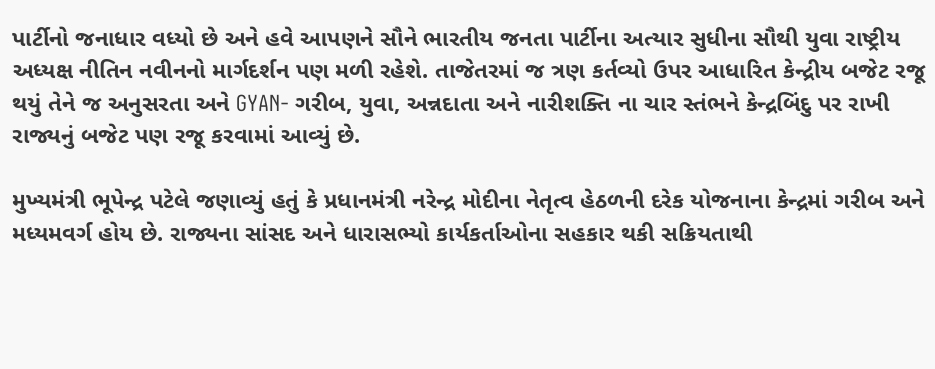પાર્ટીનો જનાધાર વધ્યો છે અને હવે આપણને સૌને ભારતીય જનતા પાર્ટીના અત્યાર સુધીના સૌથી યુવા રાષ્ટ્રીય અધ્યક્ષ નીતિન નવીનનો માર્ગદર્શન પણ મળી રહેશે. તાજેતરમાં જ ત્રણ કર્તવ્યો ઉપર આધારિત કેન્દ્રીય બજેટ રજૂ થયું તેને જ અનુસરતા અને GYAN- ગરીબ, યુવા, અન્નદાતા અને નારીશક્તિ ના ચાર સ્તંભને કેન્દ્રબિંદુ પર રાખી રાજ્યનું બજેટ પણ રજૂ કરવામાં આવ્યું છે.

મુખ્યમંત્રી ભૂપેન્દ્ર પટેલે જણાવ્યું હતું કે પ્રધાનમંત્રી નરેન્દ્ર મોદીના નેતૃત્વ હેઠળની દરેક યોજનાના કેન્દ્રમાં ગરીબ અને મધ્યમવર્ગ હોય છે. રાજ્યના સાંસદ અને ધારાસભ્યો કાર્યકર્તાઓના સહકાર થકી સક્રિયતાથી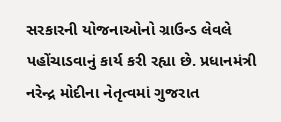સરકારની યોજનાઓનો ગ્રાઉન્ડ લેવલે પહોંચાડવાનું કાર્ય કરી રહ્યા છે. પ્રધાનમંત્રી નરેન્દ્ર મોદીના નેતૃત્વમાં ગુજરાત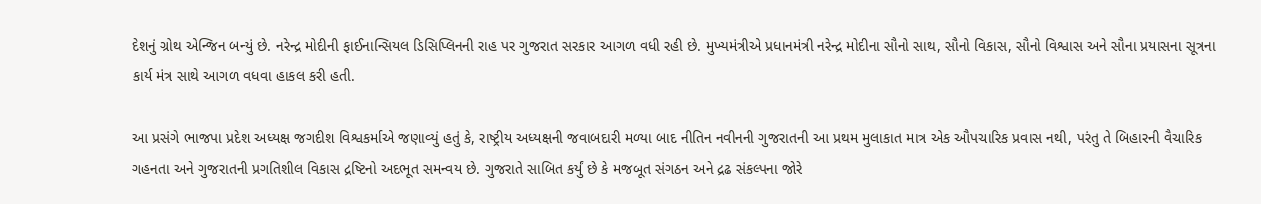દેશનું ગ્રોથ એન્જિન બન્યું છે. નરેન્દ્ર મોદીની ફાઈનાન્સિયલ ડિસિપ્લિનની રાહ પર ગુજરાત સરકાર આગળ વધી રહી છે. મુખ્યમંત્રીએ પ્રધાનમંત્રી નરેન્દ્ર મોદીના સૌનો સાથ, સૌનો વિકાસ, સૌનો વિશ્વાસ અને સૌના પ્રયાસના સૂત્રના કાર્ય મંત્ર સાથે આગળ વધવા હાકલ કરી હતી.

આ પ્રસંગે ભાજપા પ્રદેશ અધ્યક્ષ જગદીશ વિશ્વકર્માએ જણાવ્યું હતું કે, રાષ્ટ્રીય અધ્યક્ષની જવાબદારી મળ્યા બાદ નીતિન નવીનની ગુજરાતની આ પ્રથમ મુલાકાત માત્ર એક ઔપચારિક પ્રવાસ નથી, પરંતુ તે બિહારની વૈચારિક ગહનતા અને ગુજરાતની પ્રગતિશીલ વિકાસ દ્રષ્ટિનો અદભૂત સમન્વય છે. ગુજરાતે સાબિત કર્યું છે કે મજબૂત સંગઠન અને દ્રઢ સંકલ્પના જોરે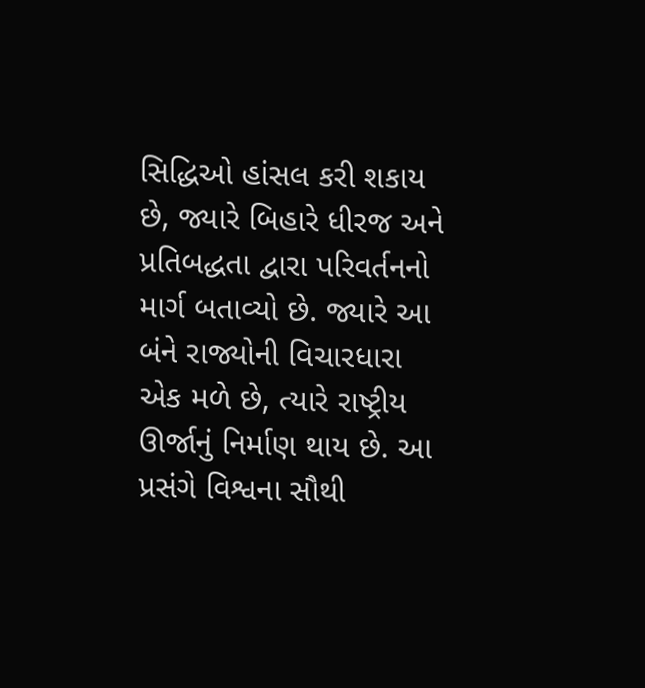સિદ્ધિઓ હાંસલ કરી શકાય છે, જ્યારે બિહારે ધીરજ અને પ્રતિબદ્ધતા દ્વારા પરિવર્તનનો માર્ગ બતાવ્યો છે. જ્યારે આ બંને રાજ્યોની વિચારધારા એક મળે છે, ત્યારે રાષ્ટ્રીય ઊર્જાનું નિર્માણ થાય છે. આ પ્રસંગે વિશ્વના સૌથી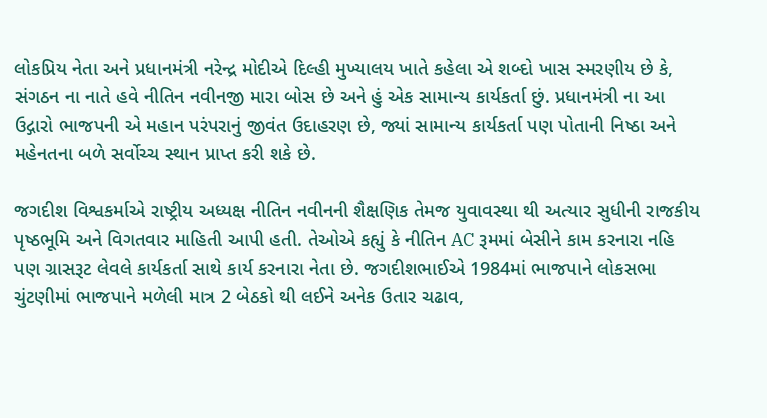લોકપ્રિય નેતા અને પ્રધાનમંત્રી નરેન્દ્ર મોદીએ દિલ્હી મુખ્યાલય ખાતે કહેલા એ શબ્દો ખાસ સ્મરણીય છે કે, સંગઠન ના નાતે હવે નીતિન નવીનજી મારા બોસ છે અને હું એક સામાન્ય કાર્યકર્તા છું. પ્રધાનમંત્રી ના આ ઉદ્ગારો ભાજપની એ મહાન પરંપરાનું જીવંત ઉદાહરણ છે, જ્યાં સામાન્ય કાર્યકર્તા પણ પોતાની નિષ્ઠા અને મહેનતના બળે સર્વોચ્ચ સ્થાન પ્રાપ્ત કરી શકે છે.

જગદીશ વિશ્વકર્માએ રાષ્ટ્રીય અધ્યક્ષ નીતિન નવીનની શૈક્ષણિક તેમજ યુવાવસ્થા થી અત્યાર સુધીની રાજકીય પૃષ્ઠભૂમિ અને વિગતવાર માહિતી આપી હતી. તેઓએ કહ્યું કે નીતિન AC રૂમમાં બેસીને કામ કરનારા નહિ પણ ગ્રાસરૂટ લેવલે કાર્યકર્તા સાથે કાર્ય કરનારા નેતા છે. જગદીશભાઈએ 1984માં ભાજપાને લોકસભા ચુંટણીમાં ભાજપાને મળેલી માત્ર 2 બેઠકો થી લઈને અનેક ઉતાર ચઢાવ,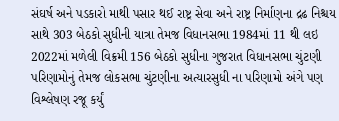સંઘર્ષ અને પડકારો માથી પસાર થઈ રાષ્ટ્ર સેવા અને રાષ્ટ્ર નિર્માણના દ્રઢ નિશ્ચય સાથે 303 બેઠકો સુધીની યાત્રા તેમજ વિધાનસભા 1984માં 11 થી લઇ 2022માં મળેલી વિક્રમી 156 બેઠકો સુધીના ગુજરાત વિધાનસભા ચુંટણી પરિણામોનું તેમજ લોકસભા ચુંટણીના અત્યારસુધી ના પરિણામો અંગે પણ વિશ્લેષણ રજૂ કર્યું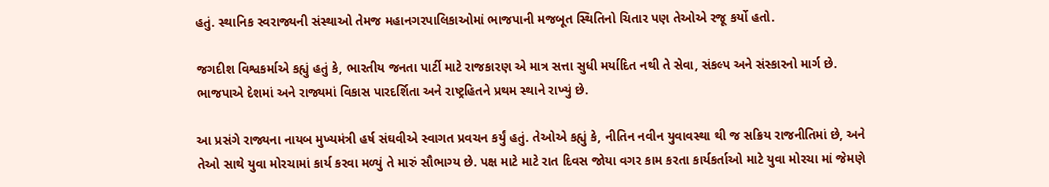હતું. સ્થાનિક સ્વરાજ્યની સંસ્થાઓ તેમજ મહાનગરપાલિકાઓમાં ભાજપાની મજબૂત સ્થિતિનો ચિતાર પણ તેઓએ રજૂ કર્યો હતો.

જગદીશ વિશ્વકર્માએ કહ્યું હતું કે, ભારતીય જનતા પાર્ટી માટે રાજકારણ એ માત્ર સત્તા સુધી મર્યાદિત નથી તે સેવા, સંકલ્પ અને સંસ્કારનો માર્ગ છે. ભાજપાએ દેશમાં અને રાજ્યમાં વિકાસ પારદર્શિતા અને રાષ્ટ્રહિતને પ્રથમ સ્થાને રાખ્યું છે.

આ પ્રસંગે રાજ્યના નાયબ મુખ્યમંત્રી હર્ષ સંઘવીએ સ્વાગત પ્રવચન કર્યું હતું. તેઓએ કહ્યું કે, નીતિન નવીન યુવાવસ્થા થી જ સક્રિય રાજનીતિમાં છે, અને તેઓ સાથે યુવા મોરચામાં કાર્ય કરવા મળ્યું તે મારું સૌભાગ્ય છે. પક્ષ માટે માટે રાત દિવસ જોયા વગર કામ કરતા કાર્યકર્તાઓ માટે યુવા મોરચા માં જેમણે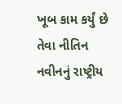ખૂબ કામ કર્યું છે તેવા નીતિન નવીનનું રાષ્ટ્રીય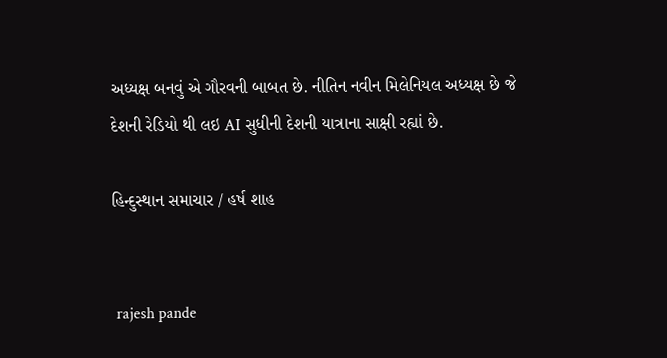અધ્યક્ષ બનવું એ ગૌરવની બાબત છે. નીતિન નવીન મિલેનિયલ અધ્યક્ષ છે જે દેશની રેડિયો થી લઇ AI સુધીની દેશની યાત્રાના સાક્ષી રહ્યાં છે.

હિન્દુસ્થાન સમાચાર / હર્ષ શાહ


 rajesh pande